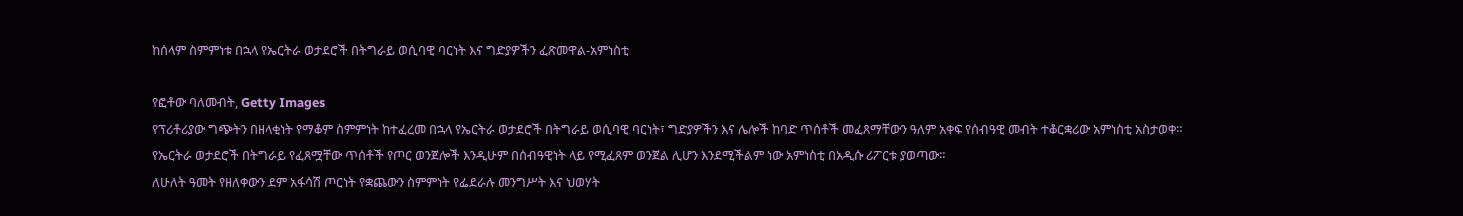ከሰላም ስምምነቱ በኋላ የኤርትራ ወታደሮች በትግራይ ወሲባዊ ባርነት እና ግድያዎችን ፈጽመዋል-አምነስቲ

የፎቶው ባለመብት, Getty Images
የፕሪቶሪያው ግጭትን በዘላቂነት የማቆም ስምምነት ከተፈረመ በኋላ የኤርትራ ወታደሮች በትግራይ ወሲባዊ ባርነት፣ ግድያዎችን እና ሌሎች ከባድ ጥሰቶች መፈጸማቸውን ዓለም አቀፍ የሰብዓዊ መብት ተቆርቋሪው አምነስቲ አስታወቀ።
የኤርትራ ወታደሮች በትግራይ የፈጸሟቸው ጥሰቶች የጦር ወንጀሎች እንዲሁም በሰብዓዊነት ላይ የሚፈጸም ወንጀል ሊሆን እንደሚችልም ነው አምነስቲ በአዲሱ ሪፖርቱ ያወጣው።
ለሁለት ዓመት የዘለቀውን ደም አፋሳሽ ጦርነት የቋጨውን ስምምነት የፌደራሉ መንግሥት እና ህወሃት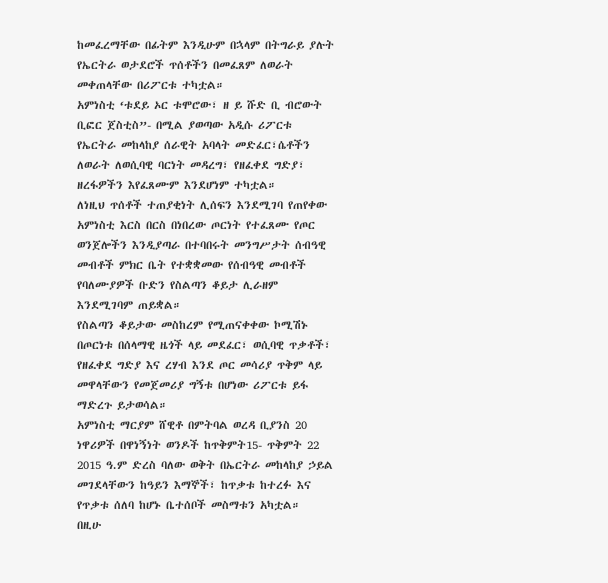ከመፈረማቸው በፊትም እንዲሁም በኋላም በትግራይ ያሉት የኤርትራ ወታደሮች ጥሰቶችን በመፈጸም ለወራት መቀጠላቸው በሪፖርቱ ተካቷል።
አምነስቲ ‘ቱደይ ኦር ቱሞሮው፣ ዘ ይ ሹድ ቢ ብሮውት ቢፎር ጀስቲስ”- በሚል ያወጣው አዲሱ ሪፖርቱ የኤርትራ መከላከያ ሰራዊት አባላት መድፈር፣ሴቶችን ለወራት ለወሲባዊ ባርነት መዳረግ፣ የዘፈቀደ ግድያ፣ ዘረፋዎችን እየፈጸሙም እንደሆነም ተካቷል።
ለነዚህ ጥሰቶች ተጠያቂነት ሊሰፍን እንደሚገባ የጠየቀው አምነስቲ እርስ በርስ በነበረው ጦርነት የተፈጸሙ የጦር ወንጀሎችን እንዲያጣራ በተባበሩት መንግሥታት ሰብዓዊ መብቶች ምክር ቤት የተቋቋመው የሰብዓዊ መብቶች የባለሙያዎች ቡድን የስልጣን ቆይታ ሊራዘም እንደሚገባም ጠይቋል።
የስልጣን ቆይታው መስከረም የሚጠናቀቀው ኮሚሽኑ በጦርነቱ በሰላማዊ ዜጎች ላይ መደፈር፣ ወሲባዊ ጥቃቶች፣ የዘፈቀደ ግድያ እና ረሃብ እንደ ጦር መሳሪያ ጥቅም ላይ መዋላቸውን የመጀመሪያ ግኝቱ በሆነው ሪፖርቱ ይፋ ማድረጉ ይታወሳል።
አምነስቲ ማርያም ሸዊቶ በምትባል ወረዳ ቢያንስ 20 ነዋሪዎች በዋነኝነት ወንዶች ከጥቅምት15- ጥቅምት 22 2015 ዓ.ም ድረስ ባለው ወቅት በኤርትራ መከላከያ ኃይል መገደላቸውን ከዓይን እማኞች፣ ከጥቃቱ ከተረፉ እና የጥቃቱ ሰለባ ከሆኑ ቤተሰቦች መስማቱን አካቷል።
በዚሁ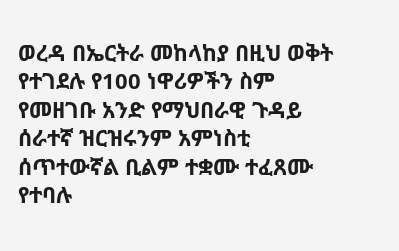ወረዳ በኤርትራ መከላከያ በዚህ ወቅት የተገደሉ የ100 ነዋሪዎችን ስም የመዘገቡ አንድ የማህበራዊ ጉዳይ ሰራተኛ ዝርዝሩንም አምነስቲ ሰጥተውኛል ቢልም ተቋሙ ተፈጸሙ የተባሉ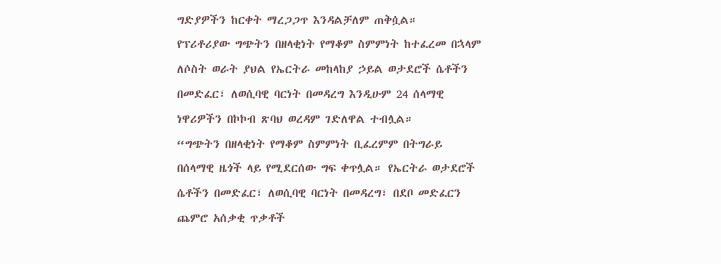ግድያዎችን ከርቀት ማረጋጋጥ እንዳልቻለም ጠቅሷል።
የፕሪቶሪያው ግጭትን በዘላቂነት የማቆም ስምምነት ከተፈረመ በኋላም ለሶስት ወራት ያህል የኤርትራ መከላከያ ኃይል ወታደሮች ሴቶችን በመድፈር፣ ለወሲባዊ ባርነት በመዳረግ እንዲሁም 24 ሰላማዊ ነዋሪዎችን በኮኮብ ጽባህ ወረዳም ገድለዋል ተብሏል።
“ግጭትን በዘላቂነት የማቆም ስምምነት ቢፈረምም በትግራይ በሰላማዊ ዜጎች ላይ የሚደርሰው ግፍ ቀጥሏል። የኤርትራ ወታደሮች ሴቶችን በመድፈር፣ ለወሲባዊ ባርነት በመዳረግ፣ በደቦ መድፈርን ጨምሮ አሰቃቂ ጥቃቶች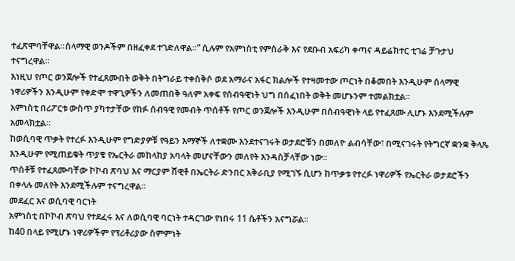ተፈጽሞባቸዋል።ሰላማዊ ወንዶችም በዘፈቀደ ተገድለዋል።” ሲሉም የአምነስቲ የምስራቅ እና የደቡብ አፍሪካ ቀጣና ዳይሬክተር ቲገሬ ቻጉታህ ተናግረዋል።
እነዚህ የጦር ወንጀሎች የተፈጸሙበት ወቅት በትግራይ ተቀስቅሶ ወደ አማራና አፋር ክልሎች የተዛመተው ጦርነት በቆመበት እንዲሁም ሰላማዊ ነዋሪዎችን እንዲሁም የቀድሞ ተዋጊዎችን ለመጠበቅ ዓለም አቀፍ የሰብዓዊነት ህግ በሰፈነበት ወቅት መሆኑንም ተመልክቷል።
አምነስቲ በሪፖርቱ ውስጥ ያካተታቸው የከፉ ሰብዓዊ የመብት ጥሰቶች የጦር ወንጀሎች እንዲሁም በሰብዓዊነት ላይ የተፈጸሙ ሊሆኑ እንደሚችሉም አመላክቷል።
ከወሲባዊ ጥቃት የተረፉ እንዲሁም የግድያዎቹ የዓይን እማኞች ለተቋሙ እንደተናገሩት ወታደሮቹን በመለዮ ልብሳቸው፣ በሚናገሩት የትግርኛ ቋንቋ ቅላጼ እንዲሁም የሚጠይቁት ጥያቄ የኤርትራ መከላከያ አባላት መሆናቸውን መለየት እንዳስቻላቸው ነው።
ጥሰቶቹ የተፈጸሙባቸው ኮኮብ ጽባህ እና ማርያም ሸዊቶ በኤርትራ ድንበር አቅራቢያ የሚገኙ ሲሆን ከጥቃቱ የተረፉ ነዋሪዎች የኤርትራ ወታደሮችን በቀላሉ መለየት እንደሚችሉም ተናግረዋል።
መደፈር እና ወሲባዊ ባርነት
አምነስቲ በኮኮብ ጽባህ የተደፈሩ እና ለወሲባዊ ባርነት ተዳርገው የነበሩ 11 ሴቶችን አናግሯል።
ከ40 በላይ የሚሆኑ ነዋሪዎችም የፕሪቶሪያው ስምምነት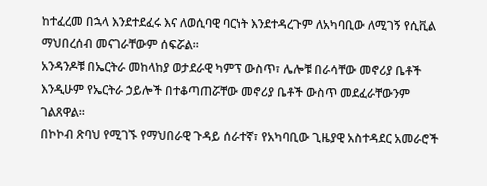ከተፈረመ በኋላ እንደተደፈሩ እና ለወሲባዊ ባርነት እንደተዳረጉም ለአካባቢው ለሚገኝ የሲቪል ማህበረሰብ መናገራቸውም ሰፍሯል።
አንዳንዶቹ በኤርትራ መከላከያ ወታደራዊ ካምፕ ውስጥ፣ ሌሎቹ በራሳቸው መኖሪያ ቤቶች እንዲሁም የኤርትራ ኃይሎች በተቆጣጠሯቸው መኖሪያ ቤቶች ውስጥ መደፈራቸውንም ገልጸዋል።
በኮኮብ ጽባህ የሚገኙ የማህበራዊ ጉዳይ ሰራተኛ፣ የአካባቢው ጊዜያዊ አስተዳደር አመራሮች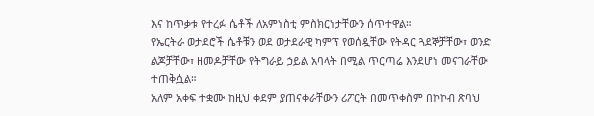እና ከጥቃቱ የተረፉ ሴቶች ለአምነስቲ ምስክርነታቸውን ሰጥተዋል።
የኤርትራ ወታደሮች ሴቶቹን ወደ ወታደራዊ ካምፕ የወሰዷቸው የትዳር ጓደኞቻቸው፣ ወንድ ልጆቻቸው፣ ዘመዶቻቸው የትግራይ ኃይል አባላት በሚል ጥርጣሬ እንደሆነ መናገራቸው ተጠቅሷል።
አለም አቀፍ ተቋሙ ከዚህ ቀደም ያጠናቀራቸውን ሪፖርት በመጥቀስም በኮኮብ ጽባህ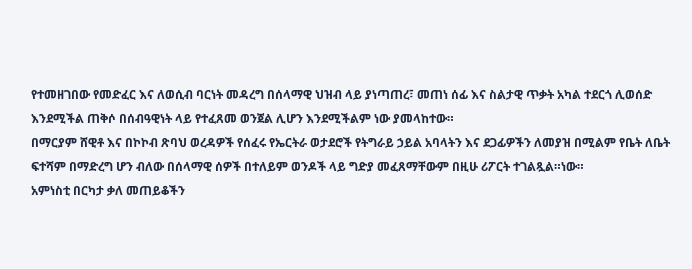የተመዘገበው የመድፈር እና ለወሲብ ባርነት መዳረግ በሰላማዊ ህዝብ ላይ ያነጣጠረ፣ መጠነ ሰፊ እና ስልታዊ ጥቃት አካል ተደርጎ ሊወሰድ እንደሚችል ጠቅሶ በሰብዓዊነት ላይ የተፈጸመ ወንጀል ሊሆን እንደሚችልም ነው ያመላከተው።
በማርያም ሸዊቶ እና በኮኮብ ጽባህ ወረዳዎች የሰፈሩ የኤርትራ ወታደሮች የትግራይ ኃይል አባላትን እና ደጋፊዎችን ለመያዝ በሚልም የቤት ለቤት ፍተሻም በማድረግ ሆን ብለው በሰላማዊ ሰዎች በተለይም ወንዶች ላይ ግድያ መፈጸማቸውም በዚሁ ሪፖርት ተገልጿል።ነው።
አምነስቲ በርካታ ቃለ መጠይቆችን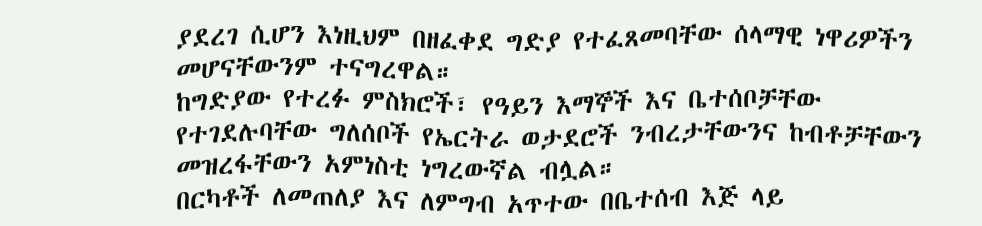ያደረገ ሲሆን እነዚህም በዘፈቀደ ግድያ የተፈጸመባቸው ሰላማዊ ነዋሪዎችን መሆናቸውንም ተናግረዋል።
ከግድያው የተረፉ ምስክሮች፣ የዓይን እማኞች እና ቤተሰቦቻቸው የተገደሉባቸው ግለሰቦች የኤርትራ ወታደሮች ንብረታቸውንና ከብቶቻቸውን መዝረፋቸውን አምነስቲ ነግረውኛል ብሏል።
በርካቶች ለመጠለያ እና ለምግብ አጥተው በቤተሰብ እጅ ላይ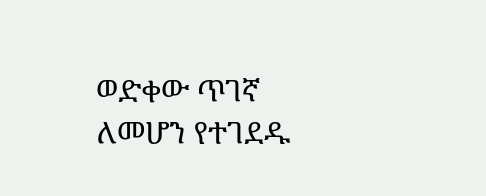ወድቀው ጥገኛ ለመሆን የተገደዱ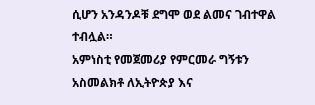ሲሆን አንዳንዶቹ ደግሞ ወደ ልመና ገብተዋል ተብሏል።
አምነስቲ የመጀመሪያ የምርመራ ግኝቱን አስመልክቶ ለኢትዮጵያ እና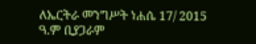ለኤርትራ መንግሥት ነሐሴ 17/ 2015 ዓ.ም ቢያጋራም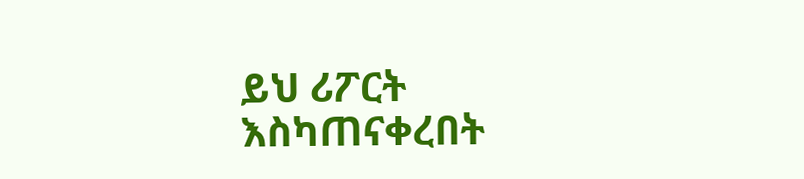ይህ ሪፖርት እስካጠናቀረበት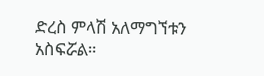ድረስ ምላሽ አለማግኘቱን አስፍሯል።